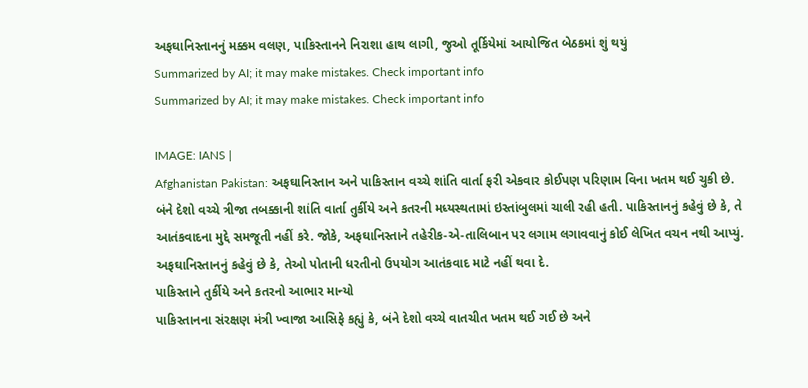અફઘાનિસ્તાનનું મક્કમ વલણ, પાકિસ્તાનને નિરાશા હાથ લાગી, જુઓ તૂર્કિયેમાં આયોજિત બેઠકમાં શું થયું
Summarized by AI; it may make mistakes. Check important info
Summarized by AI; it may make mistakes. Check important info

IMAGE: IANS |
Afghanistan Pakistan: અફઘાનિસ્તાન અને પાકિસ્તાન વચ્ચે શાંતિ વાર્તા ફરી એકવાર કોઈપણ પરિણામ વિના ખતમ થઈ ચુકી છે. બંને દેશો વચ્ચે ત્રીજા તબક્કાની શાંતિ વાર્તા તુર્કીયે અને કતરની મધ્યસ્થતામાં ઇસ્તાંબુલમાં ચાલી રહી હતી. પાકિસ્તાનનું કહેવું છે કે, તે આતંકવાદના મુદ્દે સમજૂતી નહીં કરે. જોકે, અફઘાનિસ્તાને તહેરીક-એ-તાલિબાન પર લગામ લગાવવાનું કોઈ લેખિત વચન નથી આપ્યું. અફઘાનિસ્તાનનું કહેવું છે કે, તેઓ પોતાની ધરતીનો ઉપયોગ આતંકવાદ માટે નહીં થવા દે.
પાકિસ્તાને તુર્કીયે અને કતરનો આભાર માન્યો
પાકિસ્તાનના સંરક્ષણ મંત્રી ખ્વાજા આસિફે કહ્યું કે, બંને દેશો વચ્ચે વાતચીત ખતમ થઈ ગઈ છે અને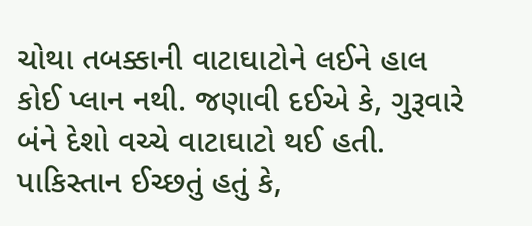ચોથા તબક્કાની વાટાઘાટોને લઈને હાલ કોઈ પ્લાન નથી. જણાવી દઈએ કે, ગુરૂવારે બંને દેશો વચ્ચે વાટાઘાટો થઈ હતી. પાકિસ્તાન ઈચ્છતું હતું કે,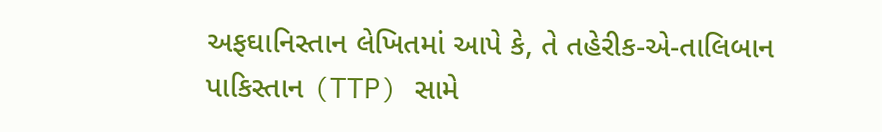અફઘાનિસ્તાન લેખિતમાં આપે કે, તે તહેરીક-એ-તાલિબાન પાકિસ્તાન (TTP) સામે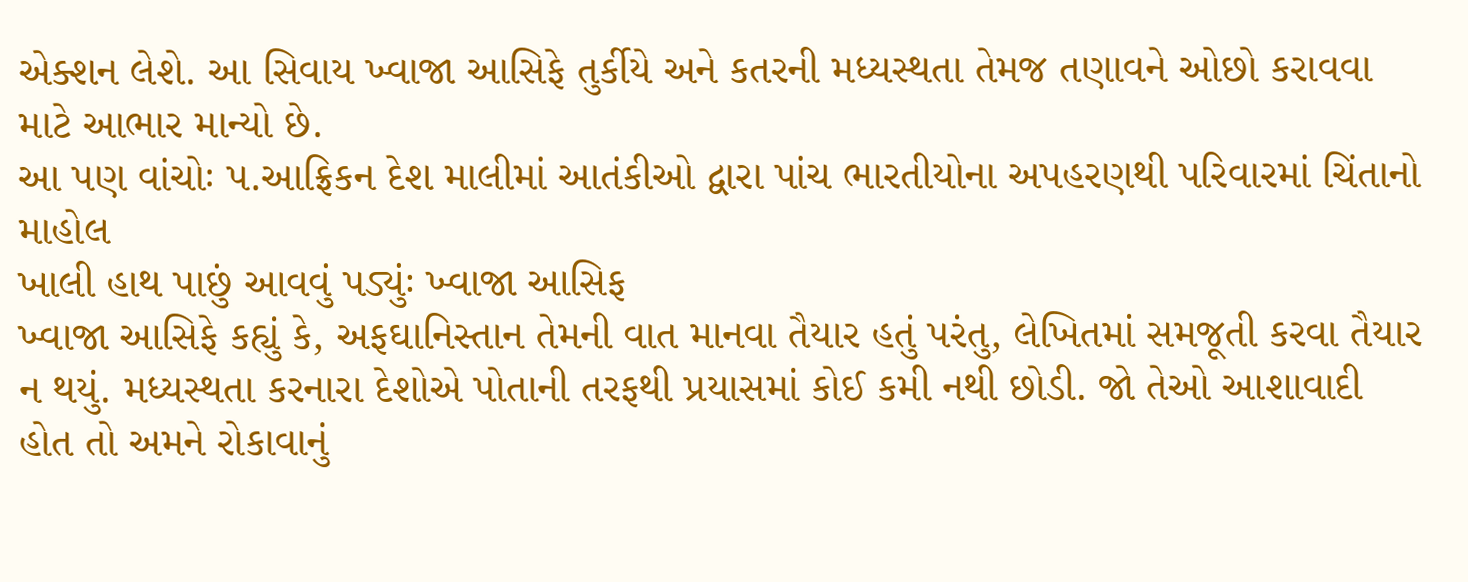એક્શન લેશે. આ સિવાય ખ્વાજા આસિફે તુર્કીયે અને કતરની મધ્યસ્થતા તેમજ તણાવને ઓછો કરાવવા માટે આભાર માન્યો છે.
આ પણ વાંચોઃ પ.આફ્રિકન દેશ માલીમાં આતંકીઓ દ્વારા પાંચ ભારતીયોના અપહરણથી પરિવારમાં ચિંતાનો માહોલ
ખાલી હાથ પાછું આવવું પડ્યુંઃ ખ્વાજા આસિફ
ખ્વાજા આસિફે કહ્યું કે, અફઘાનિસ્તાન તેમની વાત માનવા તૈયાર હતું પરંતુ, લેખિતમાં સમજૂતી કરવા તૈયાર ન થયું. મધ્યસ્થતા કરનારા દેશોએ પોતાની તરફથી પ્રયાસમાં કોઈ કમી નથી છોડી. જો તેઓ આશાવાદી હોત તો અમને રોકાવાનું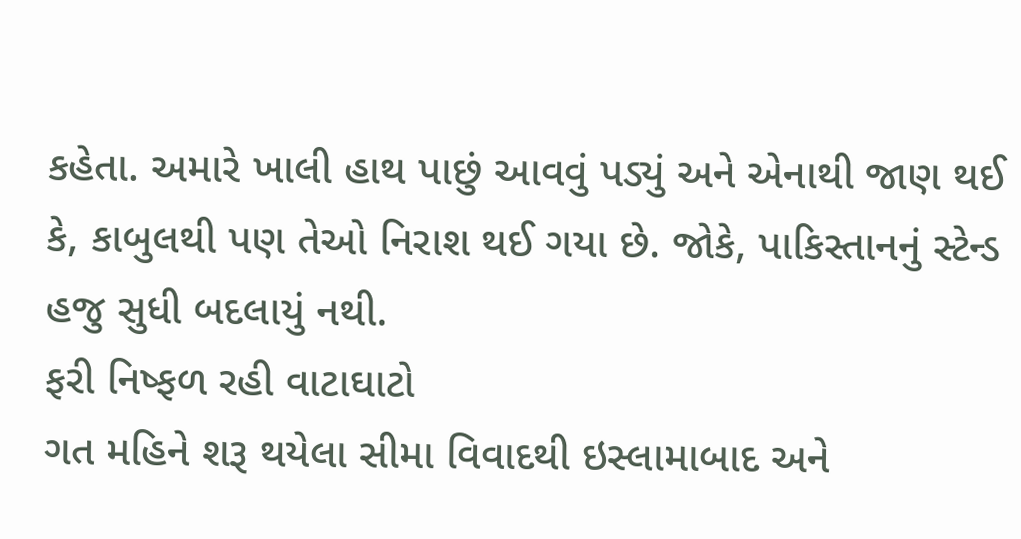કહેતા. અમારે ખાલી હાથ પાછું આવવું પડ્યું અને એનાથી જાણ થઈ કે, કાબુલથી પણ તેઓ નિરાશ થઈ ગયા છે. જોકે, પાકિસ્તાનનું સ્ટેન્ડ હજુ સુધી બદલાયું નથી.
ફરી નિષ્ફળ રહી વાટાઘાટો
ગત મહિને શરૂ થયેલા સીમા વિવાદથી ઇસ્લામાબાદ અને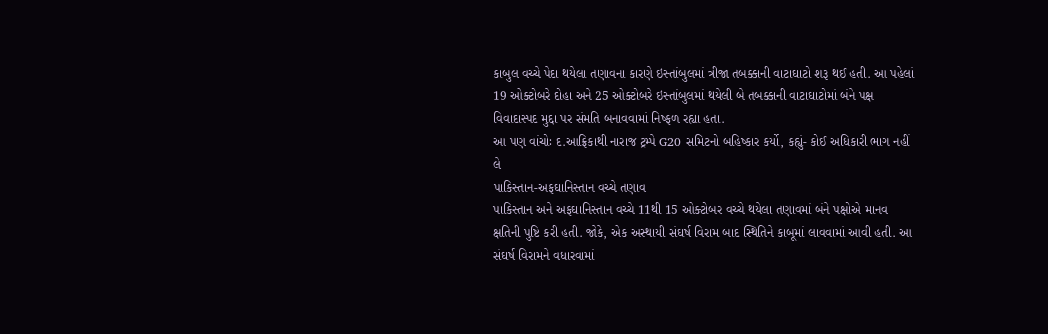કાબુલ વચ્ચે પેદા થયેલા તણાવના કારણે ઇસ્તાંબુલમાં ત્રીજા તબક્કાની વાટાઘાટો શરૂ થઈ હતી. આ પહેલાં 19 ઓક્ટોબરે દોહા અને 25 ઓક્ટોબરે ઇસ્તાંબુલમાં થયેલી બે તબક્કાની વાટાઘાટોમાં બંને પક્ષ વિવાદાસ્પદ મુદ્દા પર સંમતિ બનાવવામાં નિષ્ફળ રહ્યા હતા.
આ પણ વાંચોઃ દ.આફ્રિકાથી નારાજ ટ્રમ્પે G20 સમિટનો બહિષ્કાર કર્યો, કહ્યું- કોઈ અધિકારી ભાગ નહીં લે
પાકિસ્તાન-અફઘાનિસ્તાન વચ્ચે તણાવ
પાકિસ્તાન અને અફઘાનિસ્તાન વચ્ચે 11થી 15 ઓક્ટોબર વચ્ચે થયેલા તણાવમાં બંને પક્ષોએ માનવ ક્ષતિની પુષ્ટિ કરી હતી. જોકે, એક અસ્થાયી સંઘર્ષ વિરામ બાદ સ્થિતિને કાબૂમાં લાવવામાં આવી હતી. આ સંઘર્ષ વિરામને વધારવામાં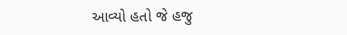આવ્યો હતો જે હજુ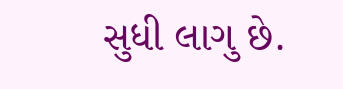સુધી લાગુ છે.